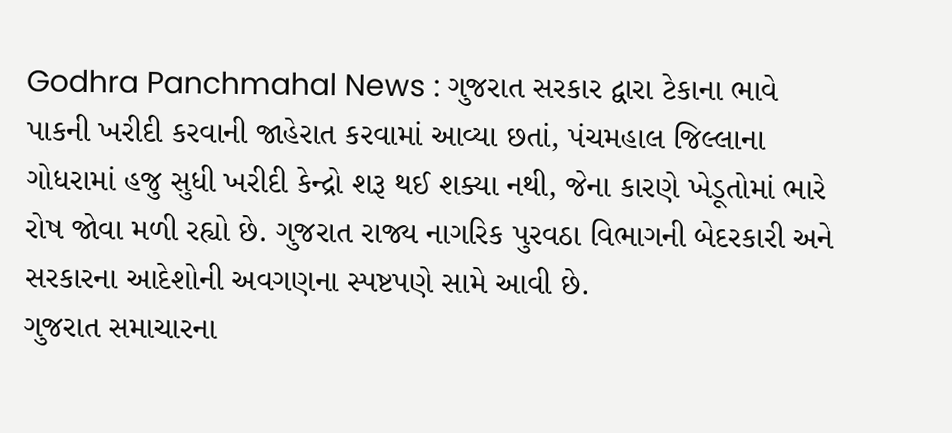Godhra Panchmahal News : ગુજરાત સરકાર દ્વારા ટેકાના ભાવે પાકની ખરીદી કરવાની જાહેરાત કરવામાં આવ્યા છતાં, પંચમહાલ જિલ્લાના ગોધરામાં હજુ સુધી ખરીદી કેન્દ્રો શરૂ થઈ શક્યા નથી, જેના કારણે ખેડૂતોમાં ભારે રોષ જોવા મળી રહ્યો છે. ગુજરાત રાજ્ય નાગરિક પુરવઠા વિભાગની બેદરકારી અને સરકારના આદેશોની અવગણના સ્પષ્ટપણે સામે આવી છે.
ગુજરાત સમાચારના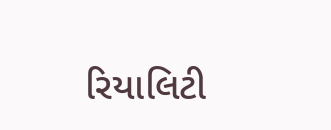રિયાલિટી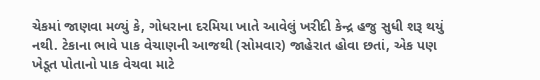ચેકમાં જાણવા મળ્યું કે, ગોધરાના દરમિયા ખાતે આવેલું ખરીદી કેન્દ્ર હજુ સુધી શરૂ થયું નથી. ટેકાના ભાવે પાક વેચાણની આજથી (સોમવાર) જાહેરાત હોવા છતાં, એક પણ ખેડૂત પોતાનો પાક વેચવા માટે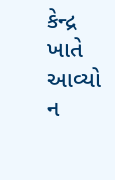કેન્દ્ર ખાતે આવ્યો ન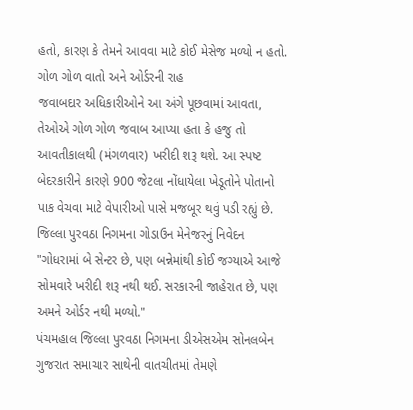હતો, કારણ કે તેમને આવવા માટે કોઈ મેસેજ મળ્યો ન હતો.
ગોળ ગોળ વાતો અને ઓર્ડરની રાહ
જવાબદાર અધિકારીઓને આ અંગે પૂછવામાં આવતા, તેઓએ ગોળ ગોળ જવાબ આપ્યા હતા કે હજુ તો આવતીકાલથી (મંગળવાર) ખરીદી શરૂ થશે. આ સ્પષ્ટ બેદરકારીને કારણે 900 જેટલા નોંધાયેલા ખેડૂતોને પોતાનો પાક વેચવા માટે વેપારીઓ પાસે મજબૂર થવું પડી રહ્યું છે.
જિલ્લા પુરવઠા નિગમના ગોડાઉન મેનેજરનું નિવેદન
"ગોધરામાં બે સેન્ટર છે, પણ બન્નેમાંથી કોઈ જગ્યાએ આજે સોમવારે ખરીદી શરૂ નથી થઈ. સરકારની જાહેરાત છે, પણ અમને ઓર્ડર નથી મળ્યો."
પંચમહાલ જિલ્લા પુરવઠા નિગમના ડીએસએમ સોનલબેન
ગુજરાત સમાચાર સાથેની વાતચીતમાં તેમણે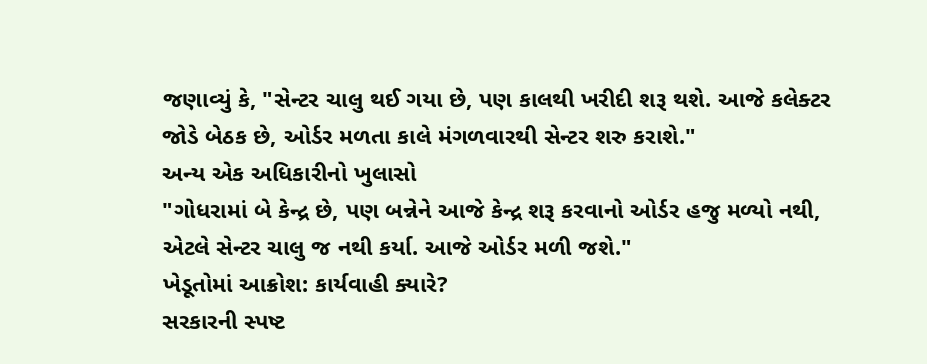જણાવ્યું કે, "સેન્ટર ચાલુ થઈ ગયા છે, પણ કાલથી ખરીદી શરૂ થશે. આજે કલેક્ટર જોડે બેઠક છે, ઓર્ડર મળતા કાલે મંગળવારથી સેન્ટર શરુ કરાશે."
અન્ય એક અધિકારીનો ખુલાસો
"ગોધરામાં બે કેન્દ્ર છે, પણ બન્નેને આજે કેન્દ્ર શરૂ કરવાનો ઓર્ડર હજુ મળ્યો નથી, એટલે સેન્ટર ચાલુ જ નથી કર્યા. આજે ઓર્ડર મળી જશે."
ખેડૂતોમાં આક્રોશ: કાર્યવાહી ક્યારે?
સરકારની સ્પષ્ટ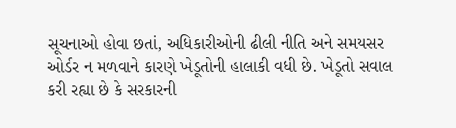સૂચનાઓ હોવા છતાં, અધિકારીઓની ઢીલી નીતિ અને સમયસર ઓર્ડર ન મળવાને કારણે ખેડૂતોની હાલાકી વધી છે. ખેડૂતો સવાલ કરી રહ્યા છે કે સરકારની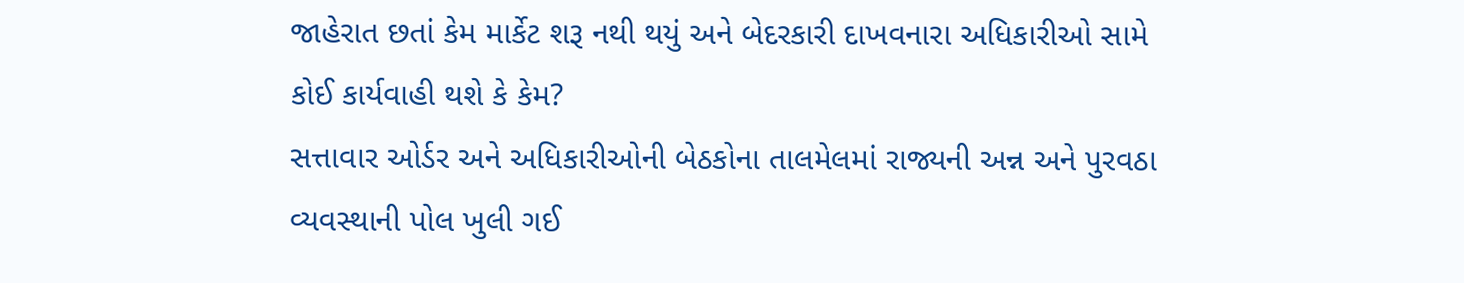જાહેરાત છતાં કેમ માર્કેટ શરૂ નથી થયું અને બેદરકારી દાખવનારા અધિકારીઓ સામે કોઈ કાર્યવાહી થશે કે કેમ?
સત્તાવાર ઓર્ડર અને અધિકારીઓની બેઠકોના તાલમેલમાં રાજ્યની અન્ન અને પુરવઠા વ્યવસ્થાની પોલ ખુલી ગઈ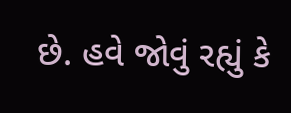છે. હવે જોવું રહ્યું કે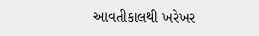આવતીકાલથી ખરેખર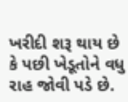ખરીદી શરૂ થાય છે કે પછી ખેડૂતોને વધુ રાહ જોવી પડે છે.